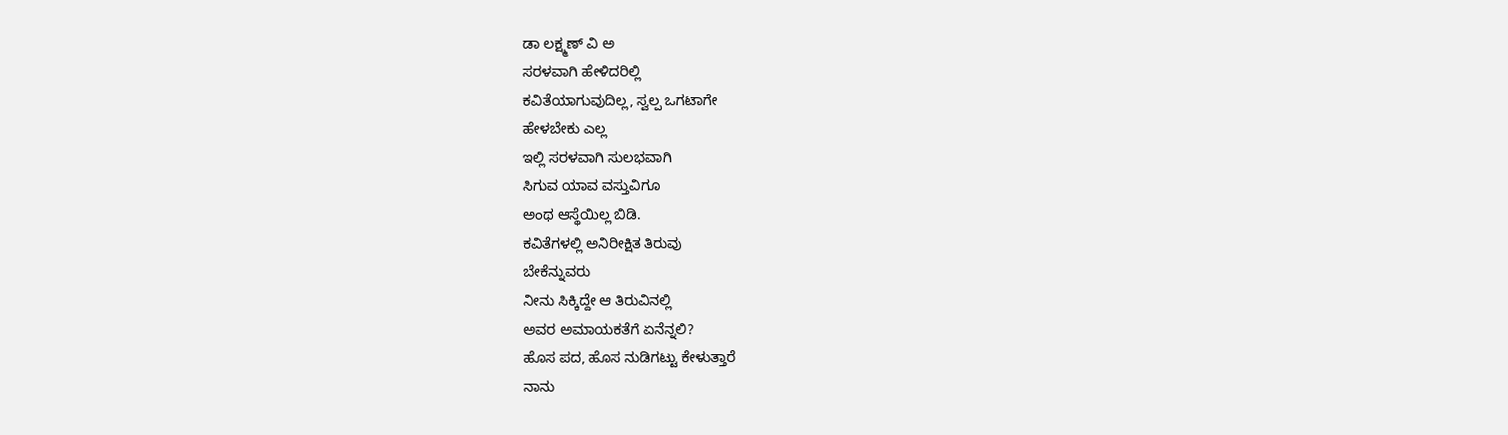ಡಾ ಲಕ್ಷ್ಮಣ್ ವಿ ಅ
ಸರಳವಾಗಿ ಹೇಳಿದರಿಲ್ಲಿ
ಕವಿತೆಯಾಗುವುದಿಲ್ಲ, ಸ್ವಲ್ಪ ಒಗಟಾಗೇ
ಹೇಳಬೇಕು ಎಲ್ಲ
ಇಲ್ಲಿ ಸರಳವಾಗಿ ಸುಲಭವಾಗಿ
ಸಿಗುವ ಯಾವ ವಸ್ತುವಿಗೂ
ಅಂಥ ಆಸ್ಥೆಯಿಲ್ಲ ಬಿಡಿ.
ಕವಿತೆಗಳಲ್ಲಿ ಅನಿರೀಕ್ಷಿತ ತಿರುವು
ಬೇಕೆನ್ನುವರು
ನೀನು ಸಿಕ್ಕಿದ್ದೇ ಆ ತಿರುವಿನಲ್ಲಿ
ಅವರ ಅಮಾಯಕತೆಗೆ ಏನೆನ್ನಲಿ?
ಹೊಸ ಪದ, ಹೊಸ ನುಡಿಗಟ್ಟು ಕೇಳುತ್ತಾರೆ
ನಾನು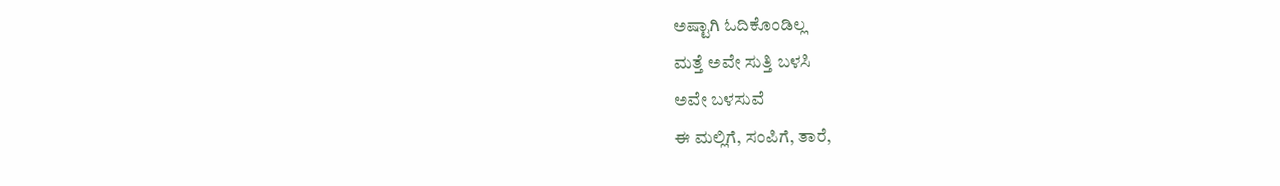ಅಷ್ಟಾಗಿ ಓದಿಕೊಂಡಿಲ್ಲ
ಮತ್ತೆ ಅವೇ ಸುತ್ತಿ ಬಳಸಿ
ಅವೇ ಬಳಸುವೆ
ಈ ಮಲ್ಲಿಗೆ, ಸಂಪಿಗೆ, ತಾರೆ,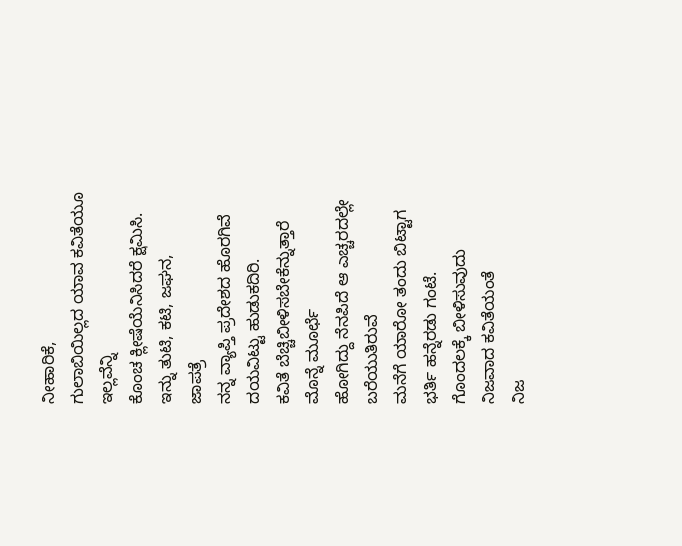ನೀಹಾರಿಕೆ,
ಗುಲಾಬಿಯಿಲ್ಲದ ಯಾವ ಕವಿತೆಯೂ
ಇಲ್ಲವೆನ್ನಿ
ಕೊಂಚ ಕ್ಲೀಷೆಯೆನಿಸಿದರೆ ಕ್ಷಮಿಸಿ.
ಇನ್ನು ತುಟಿ, ಕಟಿ, ಜಘನ,
ಜಾಪತ್ರೆ
ನನ್ನ ವ್ಯಾಪ್ತಿ ಪ್ರದೇಶದ ಹೊರಗಿವೆ
ದಯವಿಟ್ಟು ಹುಡುಕದಿರಿ.
ಕವಿತೆ ಬೆಚ್ಚಿಬೀಳಿಸಬೇಕೆನ್ನುತ್ತಾರೆ
ಮೊನ್ನೆ ಮೂರ್ಛೆ
ಹೋಗಿದ್ದು ನೆನಪಿದೆ ಆ ಎಚ್ಚರದಲ್ಲೇ ಬರೆಯುತಿರುವೆ
ಮನೆಗೆ ಯಾರೋ ತಂದು ಬಿಟ್ಟಾಗ
ಭರ್ತಿ ಹನ್ನೆರಡು ಗಂಟೆ.
ಗೊಂದಲಕ್ಕೆ ಬೀಳಿಸುವುದು
ನಿಜವಾದ ಕವಿತೆಯಂತೆ
ನಿಜ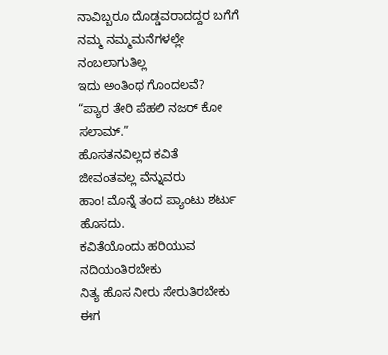ನಾವಿಬ್ಬರೂ ದೊಡ್ಡವರಾದದ್ದರ ಬಗೆಗೆ
ನಮ್ಮ ನಮ್ಮಮನೆಗಳಲ್ಲೇ
ನಂಬಲಾಗುತಿಲ್ಲ
ಇದು ಅಂತಿಂಥ ಗೊಂದಲವೆ?
“ಪ್ಯಾರ ತೇರಿ ಪೆಹಲಿ ನಜರ್ ಕೋ ಸಲಾಮ್.”
ಹೊಸತನವಿಲ್ಲದ ಕವಿತೆ
ಜೀವಂತವಲ್ಲ ವೆನ್ನುವರು
ಹಾಂ! ಮೊನ್ನೆ ತಂದ ಪ್ಯಾಂಟು ಶರ್ಟು ಹೊಸದು.
ಕವಿತೆಯೊಂದು ಹರಿಯುವ
ನದಿಯಂತಿರಬೇಕು
ನಿತ್ಯ ಹೊಸ ನೀರು ಸೇರುತಿರಬೇಕು
ಈಗ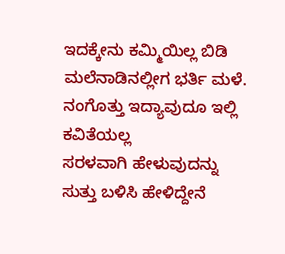ಇದಕ್ಕೇನು ಕಮ್ಮಿಯಿಲ್ಲ ಬಿಡಿ
ಮಲೆನಾಡಿನಲ್ಲೀಗ ಭರ್ತಿ ಮಳೆ.
ನಂಗೊತ್ತು ಇದ್ಯಾವುದೂ ಇಲ್ಲಿ
ಕವಿತೆಯಲ್ಲ
ಸರಳವಾಗಿ ಹೇಳುವುದನ್ನು
ಸುತ್ತು ಬಳಿಸಿ ಹೇಳಿದ್ದೇನೆ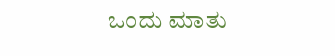ಒಂದು ಮಾತು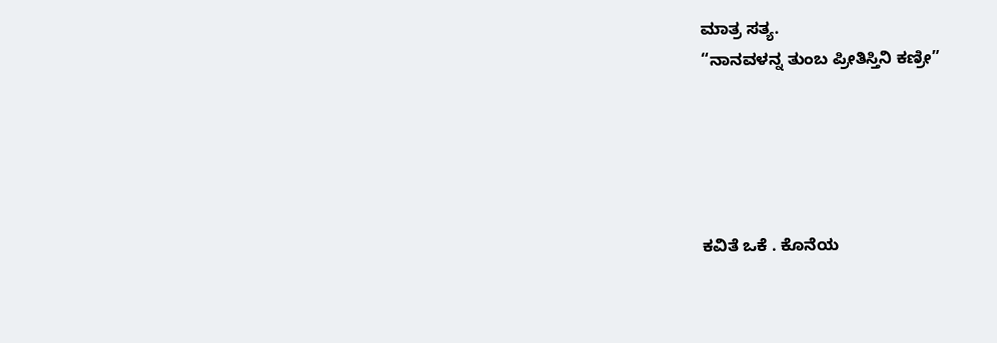ಮಾತ್ರ ಸತ್ಯ.
“ನಾನವಳನ್ನ ತುಂಬ ಪ್ರೀತಿಸ್ತಿನಿ ಕಣ್ರೀ”





ಕವಿತೆ ಒಕೆ . ಕೊನೆಯ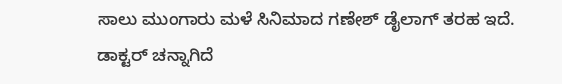ಸಾಲು ಮುಂಗಾರು ಮಳೆ ಸಿನಿಮಾದ ಗಣೇಶ್ ಡೈಲಾಗ್ ತರಹ ಇದೆ.
ಡಾಕ್ಟರ್ ಚನ್ನಾಗಿದೆ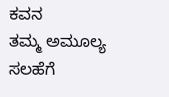ಕವನ
ತಮ್ಮ ಅಮೂಲ್ಯ ಸಲಹೆಗೆ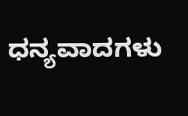ಧನ್ಯವಾದಗಳು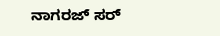ನಾಗರಜ್ ಸರ್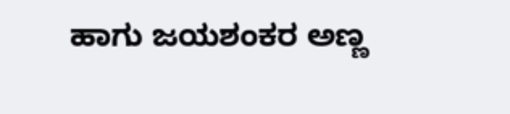ಹಾಗು ಜಯಶಂಕರ ಅಣ್ಣ